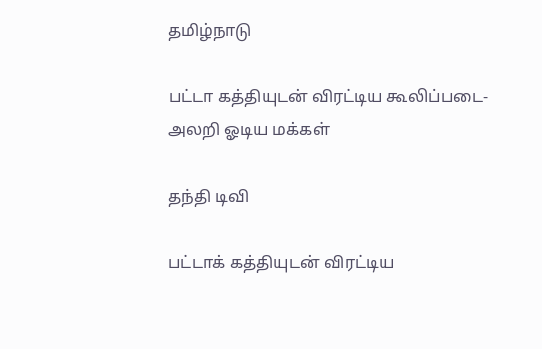தமிழ்நாடு

பட்டா கத்தியுடன் விரட்டிய கூலிப்படை- அலறி ஓடிய மக்கள்

தந்தி டிவி

பட்டாக் கத்தியுடன் விரட்டிய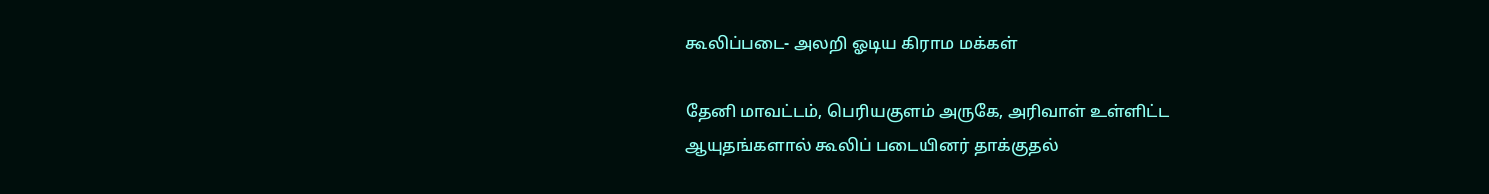கூலிப்படை- அலறி ஓடிய கிராம மக்கள்

தேனி மாவட்டம், பெரியகுளம் அருகே, அரிவாள் உள்ளிட்ட ஆயுதங்களால் கூலிப் படையினர் தாக்குதல்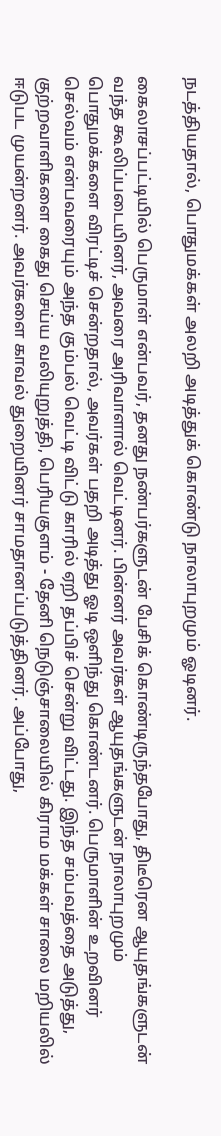நடத்தியதால், பொதுமக்கள் அலறி அடித்துக் கொண்டு நாலாபுறமும் ஓடினர்.

கைலாசப்பட்டியில் பெருமாள் என்பவர், தனது நண்பர்களுடன் பேசிக் கொண்டிருந்தபோது, திடீரென ஆயுதங்களுடன் வந்த கூலிப்படையினர், அவரை அரிவாளால் வெட்டினர். பின்னர் அவர்கள் ஆயுதங்களுடன் நாலாபுறமும் பொதுமக்களை விரட்டிச் சென்றதால், அவர்கள் பதறி அடித்து ஓடி ஒளிந்து கொண்டனர். பெருமாளின் உறவினர் செல்வம் என்பவரையும் அந்த கும்பல் வெட்டி விட்டு காரில் ஏறி தப்பிச் சென்று விட்டது. இந்த சம்பவத்தை அடுத்து, குற்றவாளிகளை கைது செய்ய வலியுறுத்தி, பெரியகுளம் - தேனி நெடுஞ்சாலையில் கிராம மக்கள் சாலை மறியலில் ஈடுபட முயன்றனர். அவர்களை காவல் துறையினர் சாமதானப்படுத்தினர். அப்போது,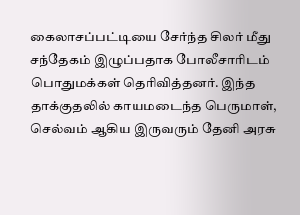கைலாசப்பட்டியை சேர்ந்த சிலர் மீது சந்தேகம் இழுப்பதாக போலீசாரிடம் பொதுமக்கள் தெரிவித்தனர். இந்த தாக்குதலில் காயமடைந்த பெருமாள், செல்வம் ஆகிய இருவரும் தேனி அரசு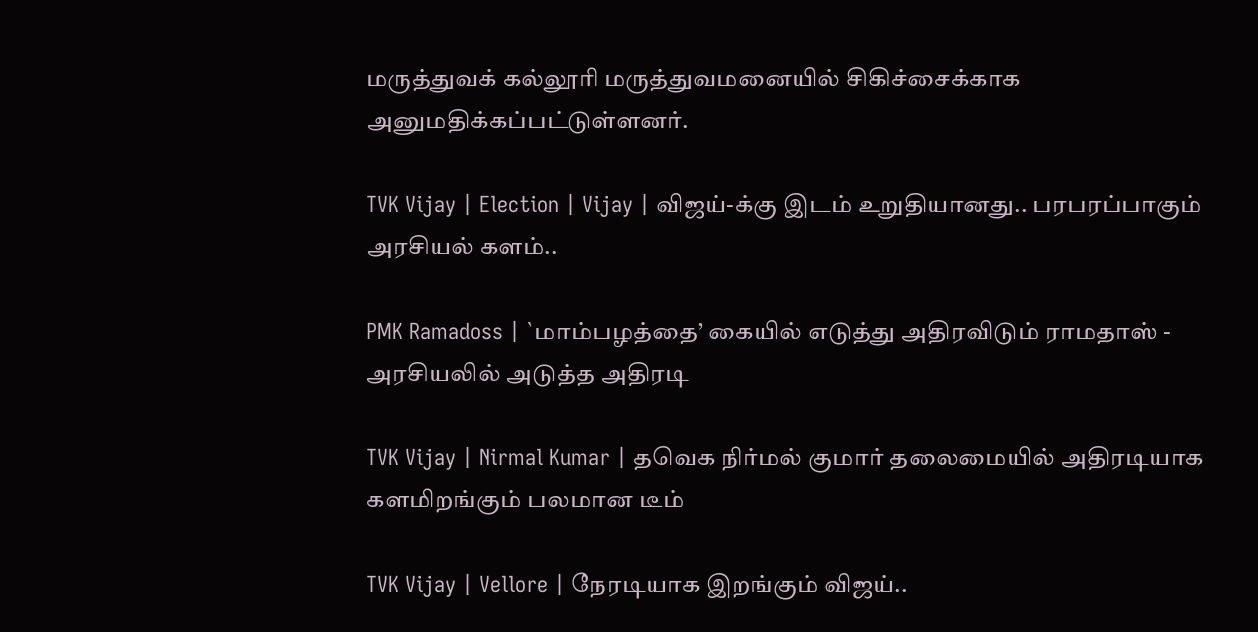மருத்துவக் கல்லூரி மருத்துவமனையில் சிகிச்சைக்காக அனுமதிக்கப்பட்டுள்ளனர்.

TVK Vijay | Election | Vijay | விஜய்-க்கு இடம் உறுதியானது.. பரபரப்பாகும் அரசியல் களம்..

PMK Ramadoss | `மாம்பழத்தை’ கையில் எடுத்து அதிரவிடும் ராமதாஸ் - அரசியலில் அடுத்த அதிரடி

TVK Vijay | Nirmal Kumar | தவெக நிர்மல் குமார் தலைமையில் அதிரடியாக களமிறங்கும் பலமான டீம்

TVK Vijay | Vellore | நேரடியாக இறங்கும் விஜய்..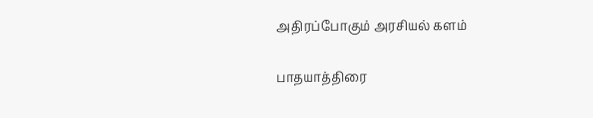அதிரப்போகும் அரசியல் களம்

பாதயாத்திரை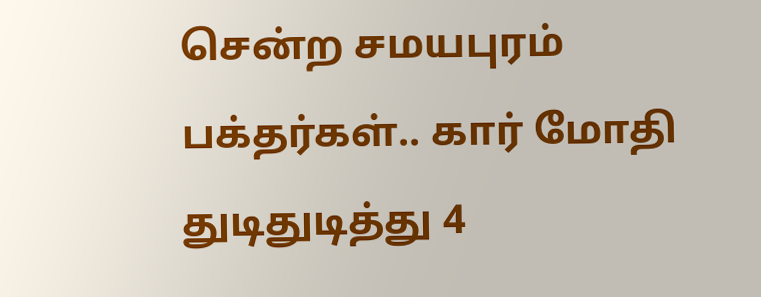சென்ற சமயபுரம் பக்தர்கள்.. கார் மோதி துடிதுடித்து 4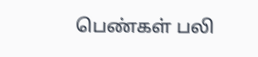பெண்கள் பலி